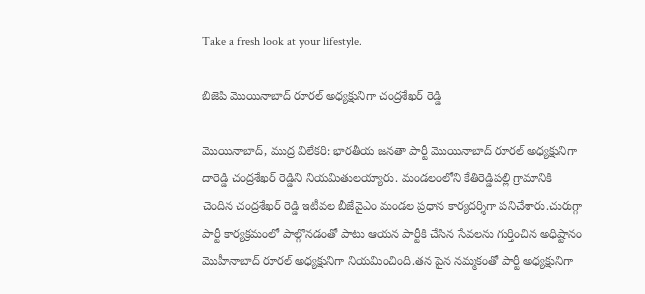Take a fresh look at your lifestyle.

బిజెపి మొయినాబాద్ రూరల్ అధ్యక్షునిగా చంద్రశేఖర్ రెడ్డి

మొయినాబాద్, ముద్ర విలేకరి: భారతీయ జనతా పార్టీ మొయినాబాద్ రూరల్ అధ్యక్షునిగా దారెడ్డి చంద్రశేఖర్ రెడ్డిని నియమితులయ్యారు. మండలంలోని కేతిరెడ్డిపల్లి గ్రామానికి చెందిన చంద్రశేఖర్ రెడ్డి ఇటీవల బీజేవైఎం మండల ప్రధాన కార్యదర్శిగా పనిచేశారు.చురుగ్గా పార్టీ కార్యక్రమంలో పాల్గొనడంతో పాటు ఆయన పార్టీకి చేసిన సేవలను గుర్తించిన అధిష్టానం మొహీనాబాద్ రూరల్ అధ్యక్షునిగా నియమించింది.తన పైన నమ్మకంతో పార్టీ అధ్యక్షునిగా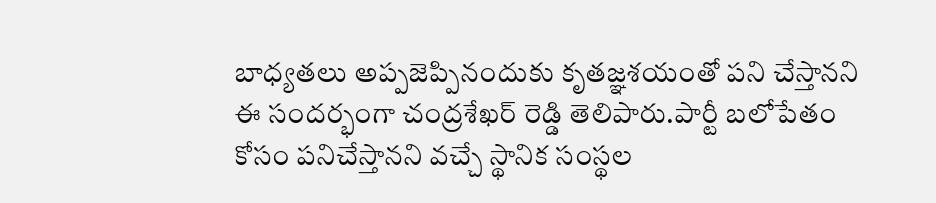బాధ్యతలు అప్పజెప్పినందుకు కృతజ్ఞశయంతో పని చేస్తానని ఈ సందర్భంగా చంద్రశేఖర్ రెడ్డి తెలిపారు.పార్టీ బలోపేతం కోసం పనిచేస్తానని వచ్చే స్థానిక సంస్థల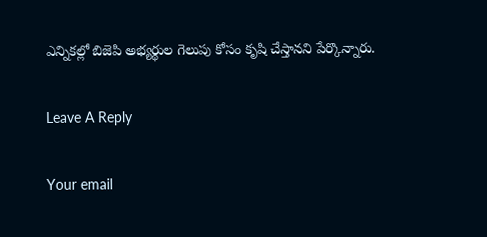ఎన్నికల్లో బిజెపి అభ్యర్థుల గెలుపు కోసం కృషి చేస్తానని పేర్కొన్నారు.

Leave A Reply

Your email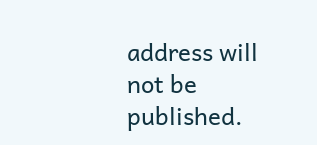address will not be published.